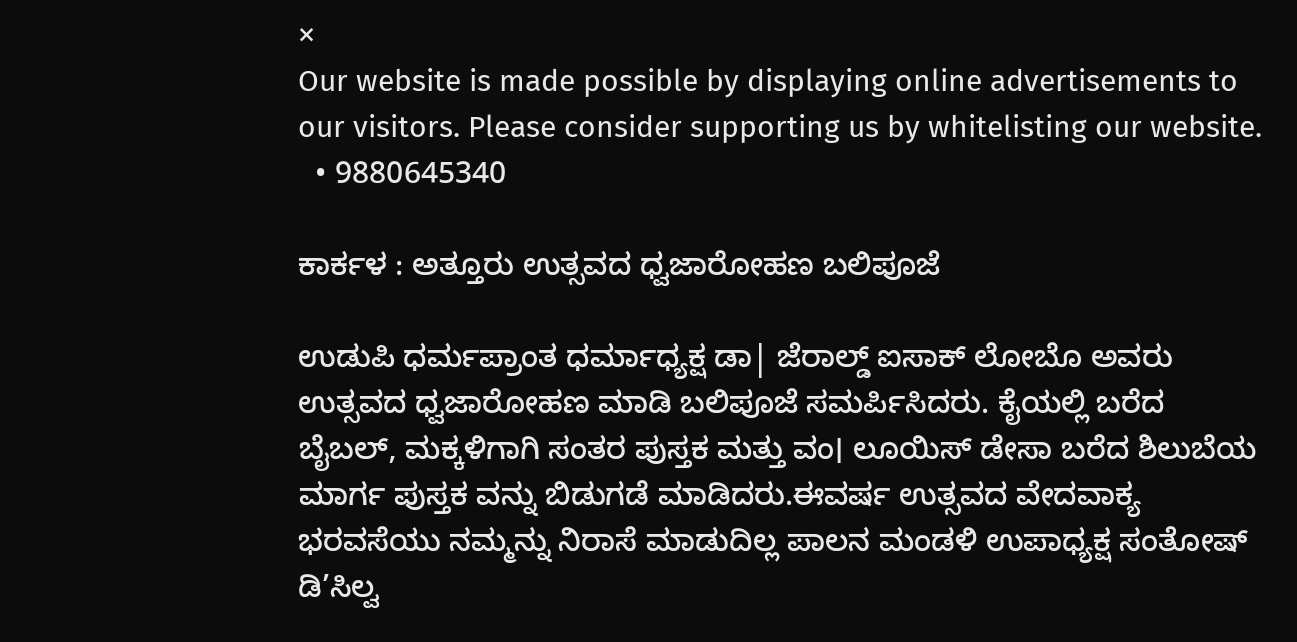×
Our website is made possible by displaying online advertisements to our visitors. Please consider supporting us by whitelisting our website.
  • 9880645340

ಕಾರ್ಕಳ : ಅತ್ತೂರು ಉತ್ಸವದ ಧ್ವಜಾರೋಹಣ ಬಲಿಪೂಜೆ

ಉಡುಪಿ ಧರ್ಮಪ್ರಾಂತ ಧರ್ಮಾಧ್ಯಕ್ಷ ಡಾ| ಜೆರಾಲ್ಡ್ ಐಸಾಕ್ ಲೋಬೊ ಅವರು ಉತ್ಸವದ ಧ್ವಜಾರೋಹಣ ಮಾಡಿ ಬಲಿಪೂಜೆ ಸಮರ್ಪಿಸಿದರು. ಕೈಯಲ್ಲಿ ಬರೆದ ಬೈಬಲ್, ಮಕ್ಕಳಿಗಾಗಿ ಸಂತರ ಪುಸ್ತಕ ಮತ್ತು ವಂ। ಲೂಯಿಸ್ ಡೇಸಾ ಬರೆದ ಶಿಲುಬೆಯ ಮಾರ್ಗ ಪುಸ್ತಕ ವನ್ನು ಬಿಡುಗಡೆ ಮಾಡಿದರು.ಈವರ್ಷ ಉತ್ಸವದ ವೇದವಾಕ್ಯ ಭರವಸೆಯು ನಮ್ಮನ್ನು ನಿರಾಸೆ ಮಾಡುದಿಲ್ಲ ಪಾಲನ ಮಂಡಳಿ ಉಪಾಧ್ಯಕ್ಷ ಸಂತೋಷ್ ಡಿ’ಸಿಲ್ವ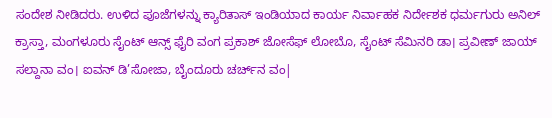ಸಂದೇಶ ನೀಡಿದರು. ಉಳಿದ ಪೂಜೆಗಳನ್ನು ಕ್ಯಾರಿತಾಸ್ ಇಂಡಿಯಾದ ಕಾರ್ಯ ನಿರ್ವಾಹಕ ನಿರ್ದೇಶಕ ಧರ್ಮಗುರು ಅನಿಲ್‌ ಕ್ರಾಸ್ತಾ, ಮಂಗಳೂರು ಸೈಂಟ್ ಆನ್ಸ್ ಫೈರಿ ವಂಗ ಪ್ರಕಾಶ್ ಜೋಸೆಫ್ ಲೋಬೊ, ಸೈಂಟ್ ಸೆಮಿನರಿ ಡಾ। ಪ್ರವೀಣ್ ಜಾಯ್ ಸಲ್ದಾನಾ ವಂ। ಐವನ್‌ ಡಿ’ಸೋಜಾ, ಬೈಂದೂರು ಚರ್ಚ್‌ನ ವಂ|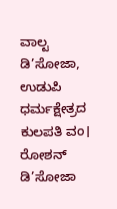ವಾಲ್ಟ‌ ಡಿ’ಸೋಜಾ, ಉಡುಪಿ ಧರ್ಮಕ್ಷೇತ್ರದ ಕುಲಪತಿ ವಂ। ರೋಶನ್ ಡಿ’ಸೋಜಾ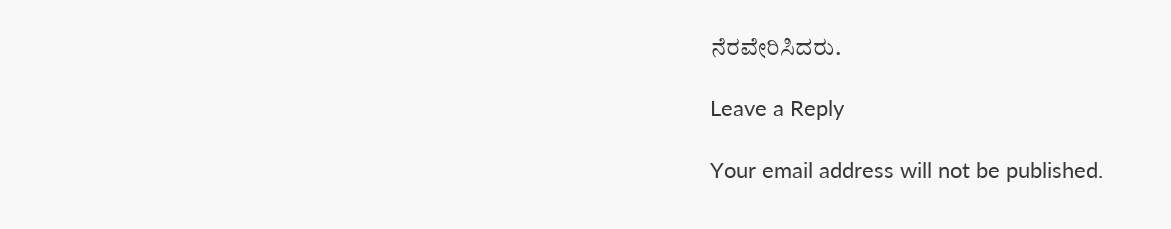ನೆರವೇರಿಸಿದರು.

Leave a Reply

Your email address will not be published.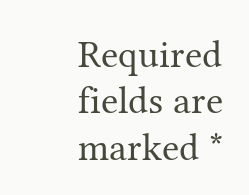Required fields are marked *